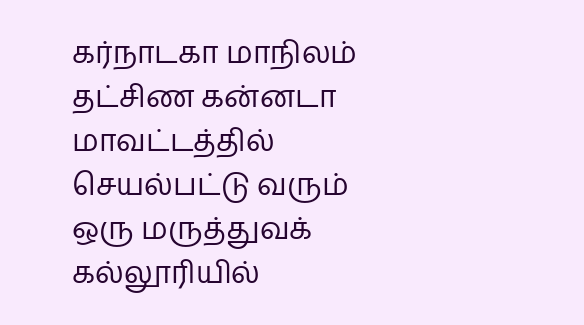கர்நாடகா மாநிலம் தட்சிண கன்னடா மாவட்டத்தில் செயல்பட்டு வரும் ஒரு மருத்துவக் கல்லூரியில்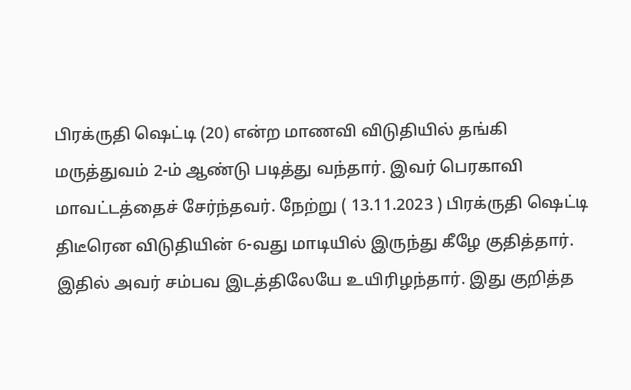பிரக்ருதி ஷெட்டி (20) என்ற மாணவி விடுதியில் தங்கி மருத்துவம் 2-ம் ஆண்டு படித்து வந்தார். இவர் பெரகாவி மாவட்டத்தைச் சேர்ந்தவர். நேற்று ( 13.11.2023 ) பிரக்ருதி ஷெட்டி திடீரென விடுதியின் 6-வது மாடியில் இருந்து கீழே குதித்தார். இதில் அவர் சம்பவ இடத்திலேயே உயிரிழந்தார். இது குறித்த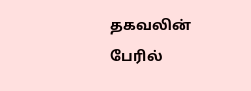தகவலின் பேரில்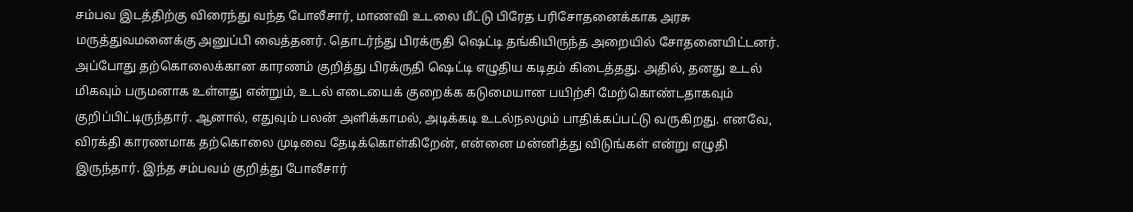சம்பவ இடத்திற்கு விரைந்து வந்த போலீசார், மாணவி உடலை மீட்டு பிரேத பரிசோதனைக்காக அரசு மருத்துவமனைக்கு அனுப்பி வைத்தனர். தொடர்ந்து பிரக்ருதி ஷெட்டி தங்கியிருந்த அறையில் சோதனையிட்டனர். அப்போது தற்கொலைக்கான காரணம் குறித்து பிரக்ருதி ஷெட்டி எழுதிய கடிதம் கிடைத்தது. அதில், தனது உடல் மிகவும் பருமனாக உள்ளது என்றும், உடல் எடையைக் குறைக்க கடுமையான பயிற்சி மேற்கொண்டதாகவும் குறிப்பிட்டிருந்தார். ஆனால், எதுவும் பலன் அளிக்காமல், அடிக்கடி உடல்நலமும் பாதிக்கப்பட்டு வருகிறது. எனவே, விரக்தி காரணமாக தற்கொலை முடிவை தேடிக்கொள்கிறேன், என்னை மன்னித்து விடுங்கள் என்று எழுதி இருந்தார். இந்த சம்பவம் குறித்து போலீசார்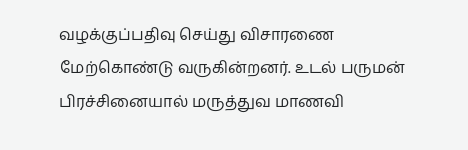வழக்குப்பதிவு செய்து விசாரணை மேற்கொண்டு வருகின்றனர். உடல் பருமன் பிரச்சினையால் மருத்துவ மாணவி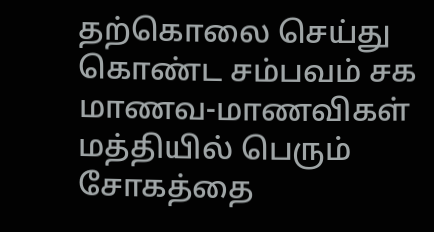தற்கொலை செய்து கொண்ட சம்பவம் சக மாணவ-மாணவிகள் மத்தியில் பெரும் சோகத்தை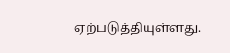ஏற்படுத்தியுள்ளது.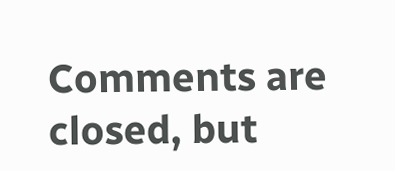Comments are closed, but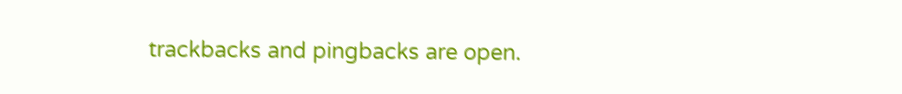trackbacks and pingbacks are open.